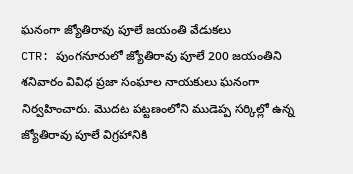ఘనంగా జ్యోతిరావు పూలే జయంతి వేడుకలు
CTR: పుంగనూరులో జ్యోతిరావు పూలే 200 జయంతిని శనివారం వివిధ ప్రజా సంఘాల నాయకులు ఘనంగా నిర్వహించారు. మొదట పట్టణంలోని ముడెప్ప సర్కిల్లో ఉన్న జ్యోతిరావు పూలే విగ్రహానికి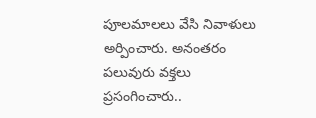పూలమాలలు వేసి నివాళులు అర్పించారు. అనంతరం పలువురు వక్తలు ప్రసంగించారు..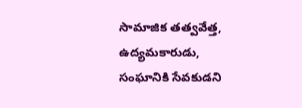సామాజిక తత్వవేత్త, ఉద్యమకారుడు, సంఘానికి సేవకుడని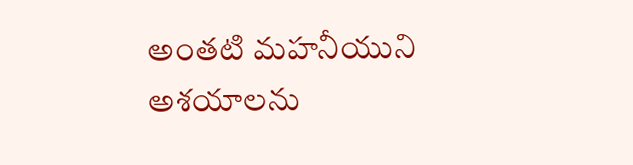అంతటి మహనీయుని అశయాలను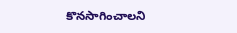కొనసాగించాలని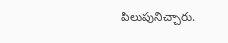పిలుపునిచ్చారు.